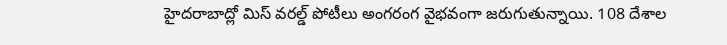హైదరాబాద్లో మిస్ వరల్డ్ పోటీలు అంగరంగ వైభవంగా జరుగుతున్నాయి. 108 దేశాల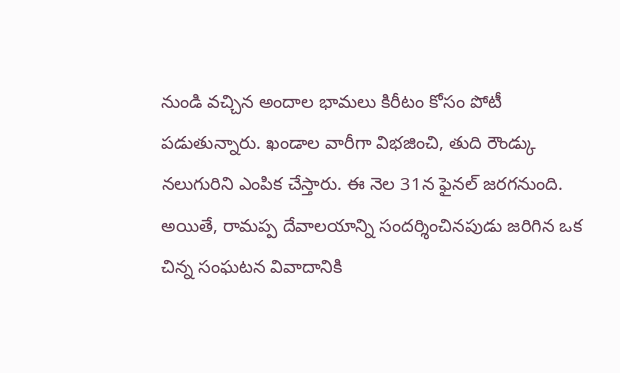నుండి వచ్చిన అందాల భామలు కిరీటం కోసం పోటీ పడుతున్నారు. ఖండాల వారీగా విభజించి, తుది రౌండ్కు నలుగురిని ఎంపిక చేస్తారు. ఈ నెల 31న ఫైనల్ జరగనుంది. అయితే, రామప్ప దేవాలయాన్ని సందర్శించినపుడు జరిగిన ఒక చిన్న సంఘటన వివాదానికి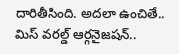దారితీసింది. అదలా ఉంచితే.. మిస్ వరల్డ్ ఆర్గనైజషన్..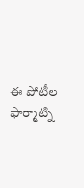ఈ పోటీల ఫార్మాట్ని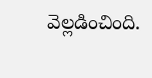వెల్లడించింది.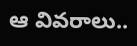ఆ వివరాలు..